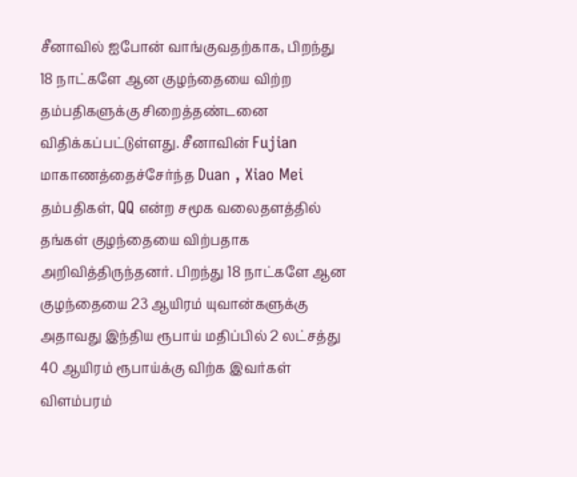சீனாவில் ஐபோன் வாங்குவதற்காக, பிறந்து 18 நாட்களே ஆன குழந்தையை விற்ற தம்பதிகளுக்கு சிறைத்தண்டனை விதிக்கப்பட்டுள்ளது. சீனாவின் Fujian மாகாணத்தைச்சேர்ந்த Duan , Xiao Mei தம்பதிகள், QQ என்ற சமூக வலைதளத்தில் தங்கள் குழந்தையை விற்பதாக அறிவித்திருந்தனர். பிறந்து 18 நாட்களே ஆன குழந்தையை 23 ஆயிரம் யுவான்களுக்கு அதாவது இந்திய ரூபாய் மதிப்பில் 2 லட்சத்து 40 ஆயிரம் ரூபாய்க்கு விற்க இவர்கள் விளம்பரம்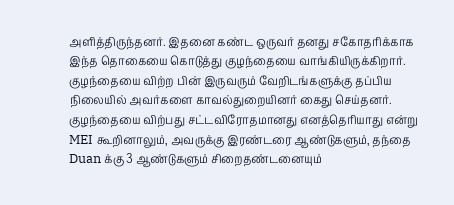அளித்திருந்தனர். இதனை கண்ட ஒருவர் தனது சகோதரிக்காக இந்த தொகையை கொடுத்து குழந்தையை வாங்கியிருக்கிறார். குழந்தையை விற்ற பின் இருவரும் வேறிடங்களுக்கு தப்பிய நிலையில் அவர்களை காவல்துறையினர் கைது செய்தனர். குழந்தையை விற்பது சட்டவிரோதமானது எனத்தெரியாது என்று MEI கூறினாலும், அவருக்கு இரண்டரை ஆண்டுகளும், தந்தை Duan க்கு 3 ஆண்டுகளும் சிறைதண்டனையும்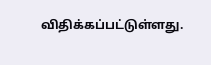விதிக்கப்பட்டுள்ளது.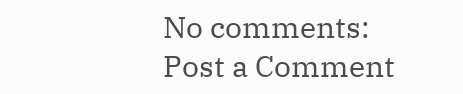No comments:
Post a Comment